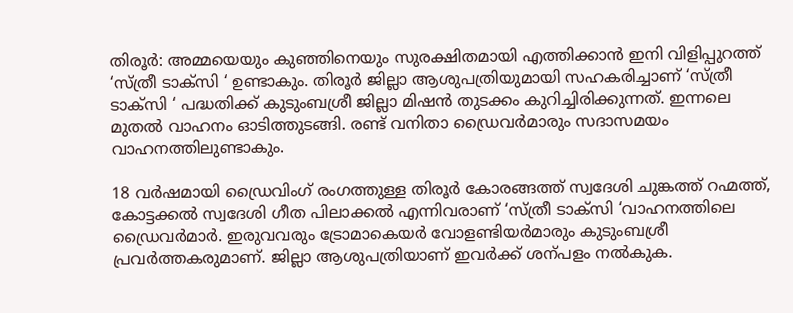തിരൂര്‍: അമ്മയെയും കുഞ്ഞിനെയും സുരക്ഷിതമായി എത്തിക്കാന്‍ ഇനി വിളിപ്പുറത്ത് ‘സ്ത്രീ ടാക്‌സി ‘ ഉണ്ടാകും. തിരൂര്‍ ജില്ലാ ആശുപത്രിയുമായി സഹകരിച്ചാണ് ‘സ്ത്രീ ടാക്‌സി ‘ പദ്ധതിക്ക് കുടുംബശ്രീ ജില്ലാ മിഷന്‍ തുടക്കം കുറിച്ചിരിക്കുന്നത്. ഇന്നലെ മുതല്‍ വാഹനം ഓടിത്തുടങ്ങി. രണ്ട് വനിതാ ഡ്രൈവര്‍മാരും സദാസമയം വാഹനത്തിലുണ്ടാകും.

18 വര്‍ഷമായി ഡ്രൈവിംഗ് രംഗത്തുള്ള തിരൂര്‍ കോരങ്ങത്ത് സ്വദേശി ചുങ്കത്ത് റഹ്മത്ത്, കോട്ടക്കല്‍ സ്വദേശി ഗീത പിലാക്കല്‍ എന്നിവരാണ് ‘സ്ത്രീ ടാക്‌സി ‘വാഹനത്തിലെ ഡ്രൈവര്‍മാര്‍. ഇരുവവരും ട്രോമാകെയര്‍ വോളണ്ടിയര്‍മാരും കുടുംബശ്രീ പ്രവര്‍ത്തകരുമാണ്. ജില്ലാ ആശുപത്രിയാണ് ഇവര്‍ക്ക് ശന്പളം നല്‍കുക.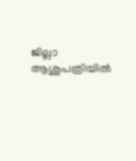ജില്ലാ ആശുപത്രിയില്‍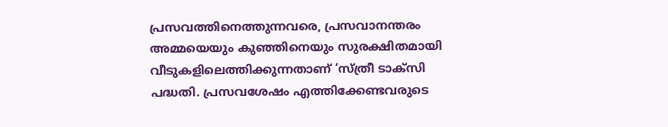പ്രസവത്തിനെത്തുന്നവരെ, പ്രസവാനന്തരം അമ്മയെയും കുഞ്ഞിനെയും സുരക്ഷിതമായി വീടുകളിലെത്തിക്കുന്നതാണ് ‘സ്ത്രീ ടാക്‌സി പദ്ധതി. പ്രസവശേഷം എത്തിക്കേണ്ടവരുടെ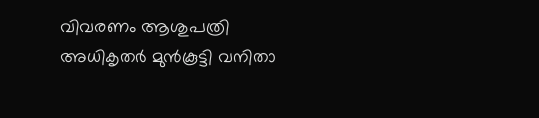വിവരണം ആശുപത്രി അധികൃതര്‍ മുന്‍കൂട്ടി വനിതാ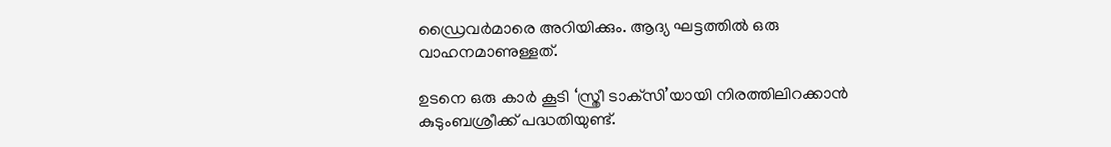ഡ്രൈവര്‍മാരെ അറിയിക്കും. ആദ്യ ഘട്ടത്തില്‍ ഒരു വാഹനമാണുള്ളത്.

ഉടനെ ഒരു കാര്‍ കൂടി ‘സ്ത്രീ ടാക്‌സി’യായി നിരത്തിലിറക്കാന്‍ കുടുംബശ്രീക്ക് പദ്ധതിയുണ്ട്.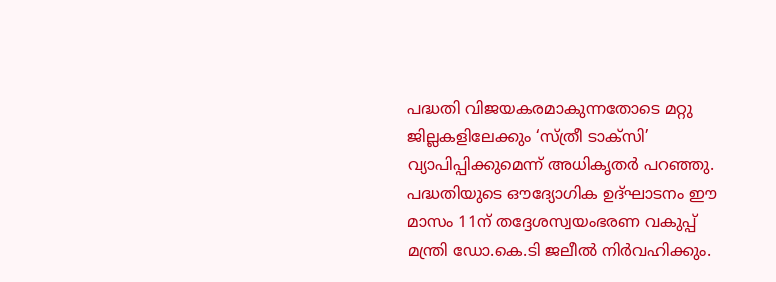പദ്ധതി വിജയകരമാകുന്നതോടെ മറ്റു ജില്ലകളിലേക്കും ‘സ്ത്രീ ടാക്‌സി’ വ്യാപിപ്പിക്കുമെന്ന് അധികൃതര്‍ പറഞ്ഞു. പദ്ധതിയുടെ ഔദ്യോഗിക ഉദ്ഘാടനം ഈ മാസം 11ന് തദ്ദേശസ്വയംഭരണ വകുപ്പ് മന്ത്രി ഡോ.കെ.ടി ജലീല്‍ നിര്‍വഹിക്കും.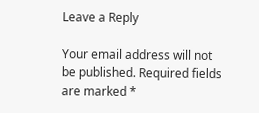Leave a Reply

Your email address will not be published. Required fields are marked *